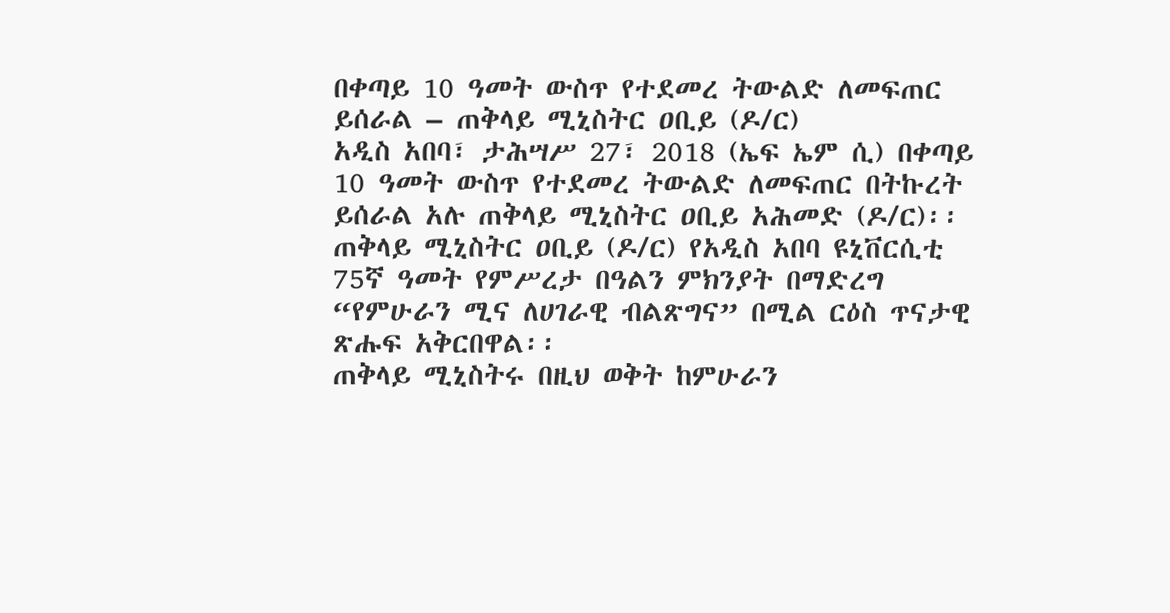በቀጣይ 10 ዓመት ውስጥ የተደመረ ትውልድ ለመፍጠር ይሰራል – ጠቅላይ ሚኒስትር ዐቢይ (ዶ/ር)
አዲስ አበባ፣ ታሕሣሥ 27፣ 2018 (ኤፍ ኤም ሲ) በቀጣይ 10 ዓመት ውስጥ የተደመረ ትውልድ ለመፍጠር በትኩረት ይሰራል አሉ ጠቅላይ ሚኒስትር ዐቢይ አሕመድ (ዶ/ር)፡፡
ጠቅላይ ሚኒስትር ዐቢይ (ዶ/ር) የአዲስ አበባ ዩኒቨርሲቲ 75ኛ ዓመት የምሥረታ በዓልን ምክንያት በማድረግ “የምሁራን ሚና ለሀገራዊ ብልጽግና” በሚል ርዕስ ጥናታዊ ጽሑፍ አቅርበዋል፡፡
ጠቅላይ ሚኒስትሩ በዚህ ወቅት ከምሁራን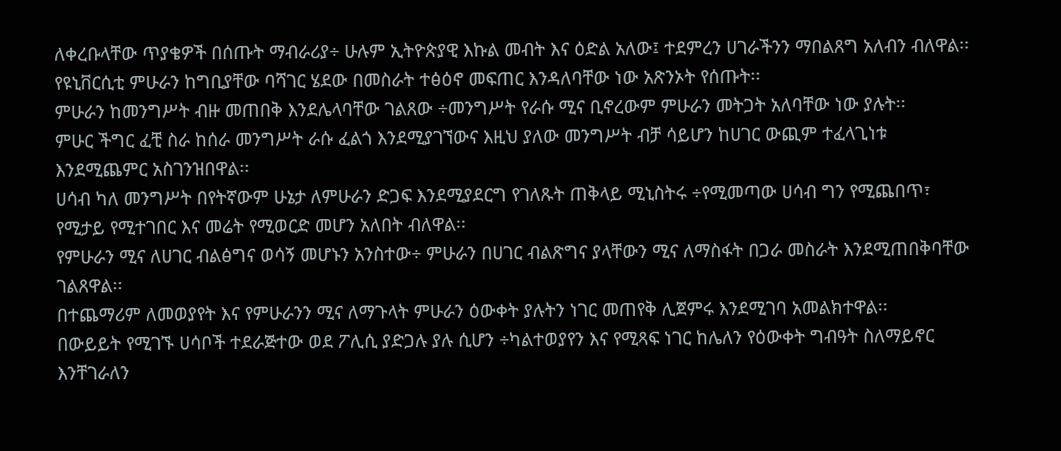ለቀረቡላቸው ጥያቄዎች በሰጡት ማብራሪያ÷ ሁሉም ኢትዮጵያዊ እኩል መብት እና ዕድል አለው፤ ተደምረን ሀገራችንን ማበልጸግ አለብን ብለዋል፡፡
የዩኒቨርሲቲ ምሁራን ከግቢያቸው ባሻገር ሄደው በመስራት ተፅዕኖ መፍጠር እንዳለባቸው ነው አጽንኦት የሰጡት፡፡
ምሁራን ከመንግሥት ብዙ መጠበቅ እንደሌላባቸው ገልጸው ÷መንግሥት የራሱ ሚና ቢኖረውም ምሁራን መትጋት አለባቸው ነው ያሉት፡፡
ምሁር ችግር ፈቺ ስራ ከሰራ መንግሥት ራሱ ፈልጎ እንደሚያገኘውና እዚህ ያለው መንግሥት ብቻ ሳይሆን ከሀገር ውጪም ተፈላጊነቱ እንደሚጨምር አስገንዝበዋል፡፡
ሀሳብ ካለ መንግሥት በየትኛውም ሁኔታ ለምሁራን ድጋፍ እንደሚያደርግ የገለጹት ጠቅላይ ሚኒስትሩ ÷የሚመጣው ሀሳብ ግን የሚጨበጥ፣ የሚታይ የሚተገበር እና መሬት የሚወርድ መሆን አለበት ብለዋል፡፡
የምሁራን ሚና ለሀገር ብልፅግና ወሳኝ መሆኑን አንስተው÷ ምሁራን በሀገር ብልጽግና ያላቸውን ሚና ለማስፋት በጋራ መስራት እንደሚጠበቅባቸው ገልጸዋል፡፡
በተጨማሪም ለመወያየት እና የምሁራንን ሚና ለማጉላት ምሁራን ዕውቀት ያሉትን ነገር መጠየቅ ሊጀምሩ እንደሚገባ አመልክተዋል፡፡
በውይይት የሚገኙ ሀሳቦች ተደራጅተው ወደ ፖሊሲ ያድጋሉ ያሉ ሲሆን ÷ካልተወያየን እና የሚጻፍ ነገር ከሌለን የዕውቀት ግብዓት ስለማይኖር እንቸገራለን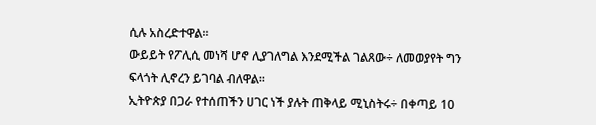ሲሉ አስረድተዋል፡፡
ውይይት የፖሊሲ መነሻ ሆኖ ሊያገለግል እንደሚችል ገልጸው÷ ለመወያየት ግን ፍላጎት ሊኖረን ይገባል ብለዋል፡፡
ኢትዮጵያ በጋራ የተሰጠችን ሀገር ነች ያሉት ጠቅላይ ሚኒስትሩ÷ በቀጣይ 10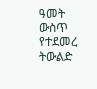ዓመት ውስጥ የተደመረ ትውልድ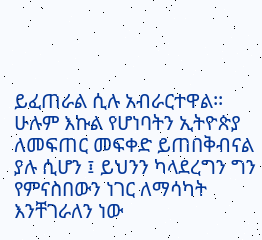ይፈጠራል ሲሉ አብራርተዋል፡፡
ሁሉም እኩል የሆነባትን ኢትዮጵያ ለመፍጠር መፍቀድ ይጠበቅብናል ያሉ ሲሆን ፤ ይህንን ካላደረግን ግን የምናስበውን ነገር ለማሳካት እንቸገራለን ነው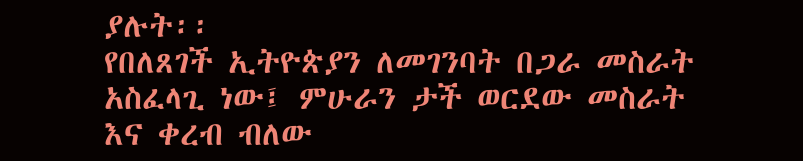ያሉት፡፡
የበለጸገች ኢትዮጵያን ለመገንባት በጋራ መስራት አስፈላጊ ነው፤ ምሁራን ታች ወርደው መስራት እና ቀረብ ብለው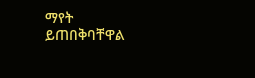ማየት ይጠበቅባቸዋል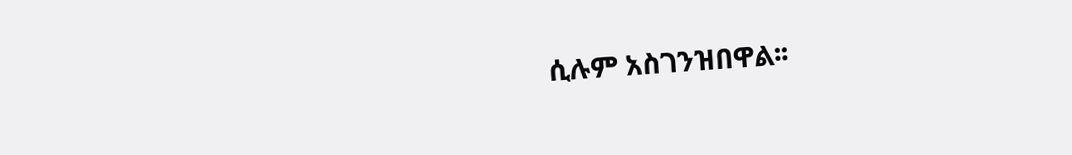ሲሉም አስገንዝበዋል፡፡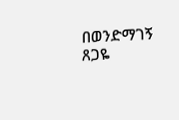በወንድማገኝ ጸጋዬ